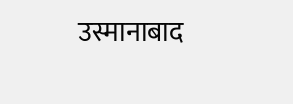उस्मानाबाद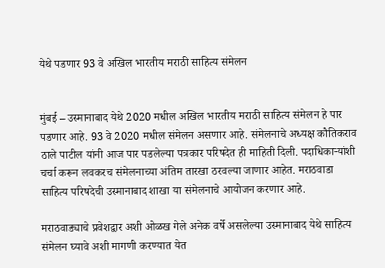येथे पडणार 93 वे अखिल भारतीय मराठी साहित्य संमेलन


मुंबई – उस्मानाबाद येथे 2020 मधील अखिल भारतीय मराठी साहित्य संमेलन हे पार पडणार आहे. 93 वे 2020 मधील संमेलन असणार आहे. संमेलनाचे अध्यक्ष कौतिकराव ठाले पाटील यांनी आज पार पडलेल्या पत्रकार परिषदेत ही माहिती दिली. पदाधिकाऱ्यांशी चर्चा करून लवकरच संमेलनाच्या अंतिम तारखा ठरवल्या जाणार आहेत. मराठवाडा साहित्य परिषदेची उस्मानाबाद शाखा या संमेलनाचे आयोजन करणार आहे.

मराठवाड्याचे प्रवेशद्वार अशी ओळख गेले अनेक वर्षे असलेल्या उस्मानाबाद येथे साहित्य संमेलन घ्यावे अशी मागणी करण्यात येत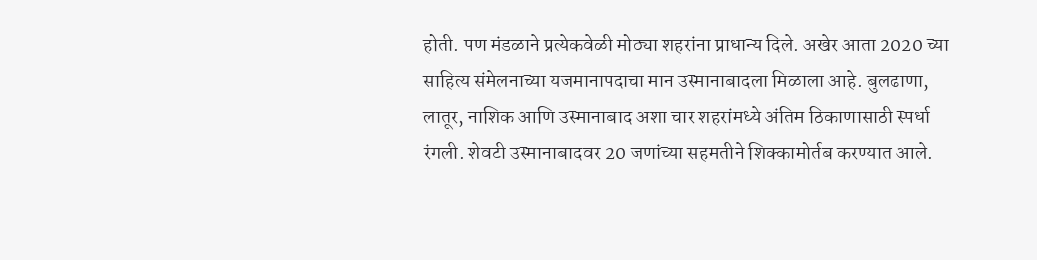होती. पण मंडळाने प्रत्येकवेळी मोठ्या शहरांना प्राधान्य दिले. अखेर आता 2020 च्या साहित्य संमेलनाच्या यजमानापदाचा मान उस्मानाबादला मिळाला आहे. बुलढाणा, लातूर, नाशिक आणि उस्मानाबाद अशा चार शहरांमध्ये अंतिम ठिकाणासाठी स्पर्धा रंगली. शेवटी उस्मानाबादवर 20 जणांच्या सहमतीने शिक्कामोर्तब करण्यात आले.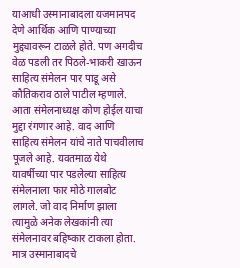याआधी उस्मानाबादला यजमानपद देणे आर्थिक आणि पाण्याच्या मुद्द्यावरून टाळले होते. पण अगदीच वेळ पडली तर पिठले-भाकरी खाऊन साहित्य संमेलन पार पाडू असे कौतिकराव ठाले पाटील म्हणाले. आता संमेलनाध्यक्ष कोण होईल याचा मुद्दा रंगणार आहे. वाद आणि साहित्य संमेलन यांचे नाते पाचवीलाच पूजले आहे. यवतमाळ येथे यावर्षीच्या पार पडलेल्या साहित्य संमेलनाला फार मोठे गालबोट लागले. जो वाद निर्माण झाला त्यामुळे अनेक लेखकांनी त्या संमेलनावर बहिष्कार टाकला होता. मात्र उस्मानाबादचे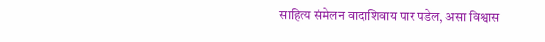साहित्य संमेलन वादाशिवाय पार पडेल, असा विश्वास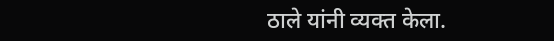ठाले यांनी व्यक्त केला.